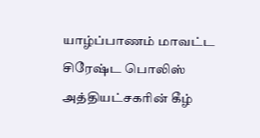யாழ்ப்பாணம் மாவட்ட சிரேஷ்ட பொலிஸ் அத்தியட்சகரின் கீழ்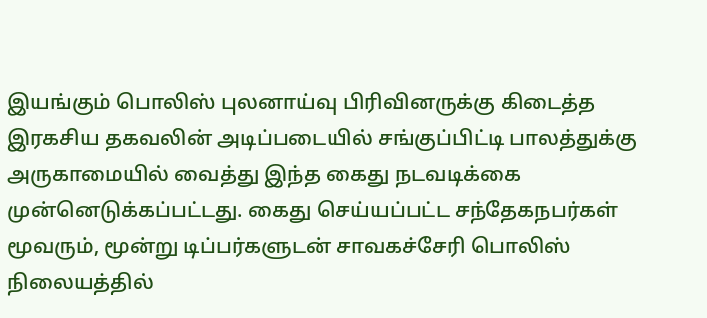இயங்கும் பொலிஸ் புலனாய்வு பிரிவினருக்கு கிடைத்த இரகசிய தகவலின் அடிப்படையில் சங்குப்பிட்டி பாலத்துக்கு அருகாமையில் வைத்து இந்த கைது நடவடிக்கை முன்னெடுக்கப்பட்டது. கைது செய்யப்பட்ட சந்தேகநபர்கள் மூவரும், மூன்று டிப்பர்களுடன் சாவகச்சேரி பொலிஸ் நிலையத்தில்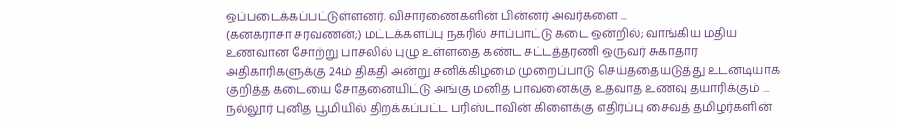ஒப்படைக்கப்பட்டுள்ளனர். விசாரணைகளின் பின்னர் அவர்களை ...
(கனகராசா சரவணன்;) மட்டக்களப்பு நகரில் சாப்பாட்டு கடை ஒன்றில்; வாங்கிய மதிய உணவான சோற்று பாசலில் புழு உள்ளதை கண்ட சட்டத்தரணி ஒருவர் சுகாதார அதிகாரிகளுக்கு 24ம் திகதி அன்று சனிக்கிழமை முறைப்பாடு செய்ததையடுத்து உடனடியாக குறித்த கடையை சோதனையிட்டு அங்கு மனித பாவனைக்கு உதவாத உணவு தயாரிக்கும் ...
நல்லூர் புனித பூமியில் திறக்கப்பட்ட பரிஸ்டாவின் கிளைக்கு எதிர்ப்பு சைவத் தமிழர்களின்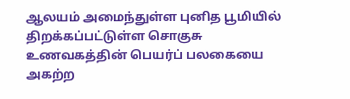ஆலயம் அமைந்துள்ள புனித பூமியில் திறக்கப்பட்டுள்ள சொகுசு உணவகத்தின் பெயர்ப் பலகையை அகற்ற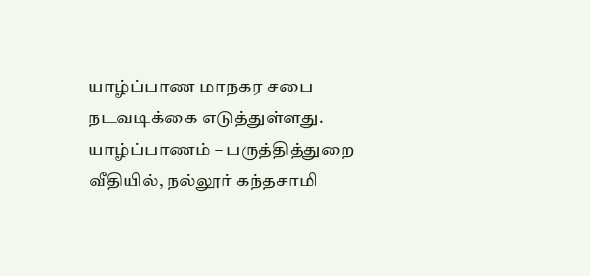யாழ்ப்பாண மாநகர சபை நடவடிக்கை எடுத்துள்ளது. யாழ்ப்பாணம் – பருத்தித்துறை வீதியில், நல்லூர் கந்தசாமி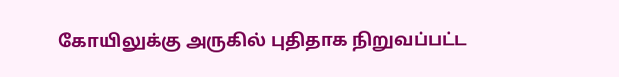கோயிலுக்கு அருகில் புதிதாக நிறுவப்பட்ட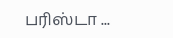பரிஸ்டா ...